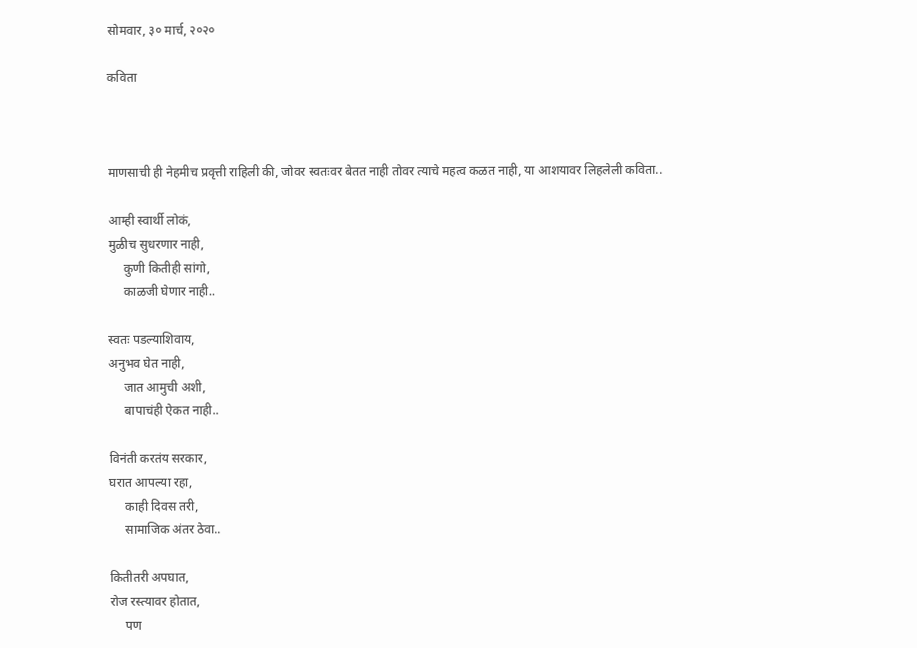सोमवार, ३० मार्च, २०२०

कविता



माणसाची ही नेहमीच प्रवृत्ती राहिली की, जोवर स्वतःवर बेतत नाही तोवर त्याचे महत्व कळत नाही, या आशयावर लिहलेली कविता..

आम्ही स्वार्थी लोकं,
मुळीच सुधरणार नाही,
     कुणी कितीही सांगो,
     काळजी घेणार नाही..

स्वतः पडल्याशिवाय,
अनुभव घेत नाही,
     जात आमुची अशी,
     बापाचंही ऐकत नाही..

विनंती करतंय सरकार,
घरात आपल्या रहा,
     काही दिवस तरी,
     सामाजिक अंतर ठेवा..

कितीतरी अपघात,
रोज रस्त्यावर होतात,
     पण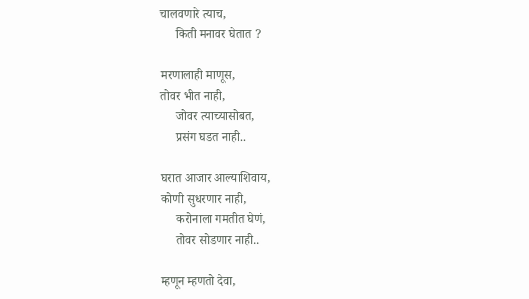चालवणारे त्याच,
     किती मनावर घेतात ?

मरणालाही माणूस,
तोवर भीत नाही,
     जोवर त्याच्यासोबत,
     प्रसंग घडत नाही..

घरात आजार आल्याशिवाय,
कोणी सुधरणार नाही,
     करोनाला गमतीत घेणं,
     तोवर सोडणार नाही..

म्हणून म्हणतो देवा,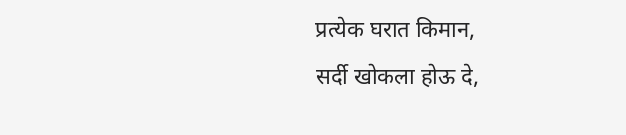प्रत्येक घरात किमान,
सर्दी खोकला होऊ दे,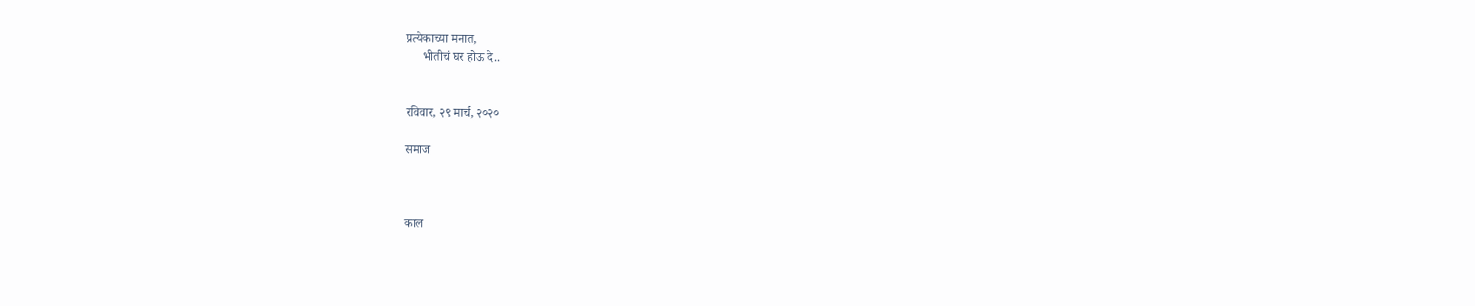प्रत्येकाच्या मनात,
     भीतीचं घर होऊ दे..


रविवार, २९ मार्च, २०२०

समाज



काल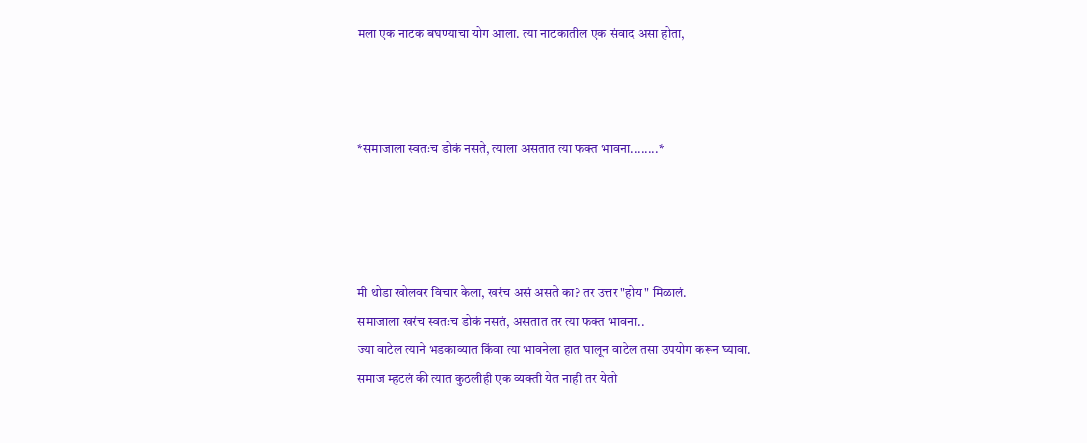मला एक नाटक बघण्याचा योग आला. त्या नाटकातील एक संवाद असा होता,



*समाजाला स्वतःच डोकं नसते, त्याला असतात त्या फक्त भावना........*




मी थोडा खोलवर विचार केला, खरंच असं असते का? तर उत्तर "होय" मिळालं.
समाजाला खरंच स्वतःच डोकं नसतं, असतात तर त्या फक्त भावना..
ज्या वाटेल त्याने भडकाव्यात किंवा त्या भावनेला हात घालून वाटेल तसा उपयोग करून घ्यावा.
समाज म्हटलं की त्यात कुठलीही एक व्यक्ती येत नाही तर येतो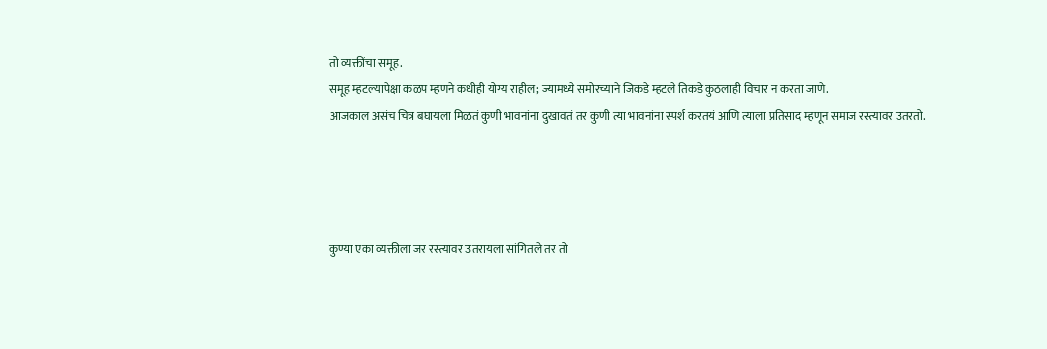तो व्यक्तींचा समूह.
समूह म्हटल्यापेक्षा कळप म्हणने कधीही योग्य राहील; ज्यामध्ये समोरच्याने जिकडे म्हटले तिकडे कुठलाही विचार न करता जाणे.
आजकाल असंच चित्र बघायला मिळतं कुणी भावनांना दुखावतं तर कुणी त्या भावनांना स्पर्श करतयं आणि त्याला प्रतिसाद म्हणून समाज रस्त्यावर उतरतो.




कुण्या एका व्यक्तीला जर रस्त्यावर उतरायला सांगितले तर तो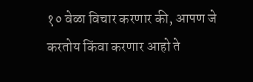१० वेळा विचार करणार की, आपण जे करतोय किंवा करणार आहो ते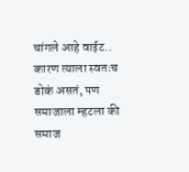चांगले आहे वाईट.. कारण त्याला स्वतःच डोकं असतं, पण समाजाला म्हटला की समाज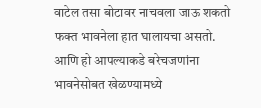वाटेल तसा बोटावर नाचवला जाऊ शकतो फक्त भावनेला हात घालायचा असतो.
आणि हो आपल्याकडे बरेचजणांना भावनेसोबत खेळण्यामध्ये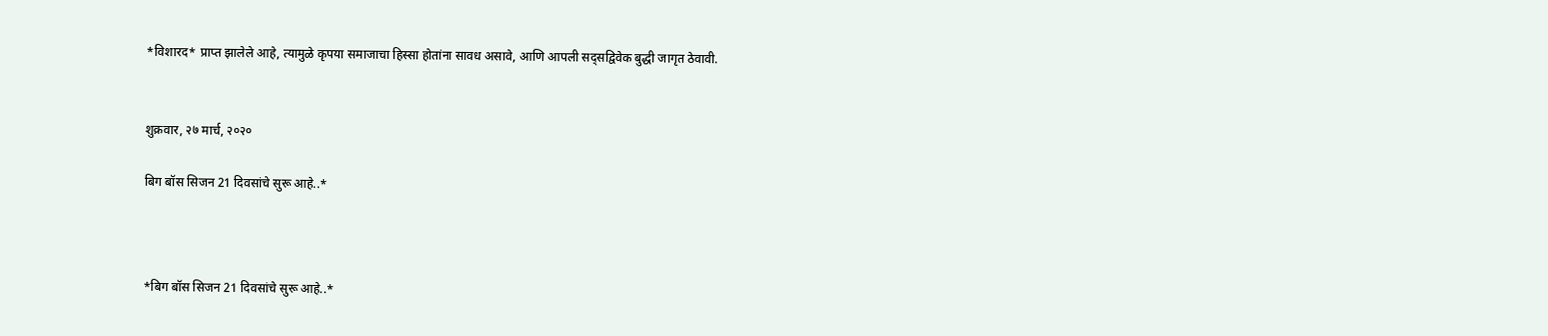*विशारद* प्राप्त झालेले आहे, त्यामुळे कृपया समाजाचा हिस्सा होतांना सावध असावे, आणि आपली सद्सद्विवेक बुद्धी जागृत ठेवावी.


शुक्रवार, २७ मार्च, २०२०

बिग बॉस सिजन 21 दिवसांचे सुरू आहे..*



*बिग बॉस सिजन 21 दिवसांचे सुरू आहे..*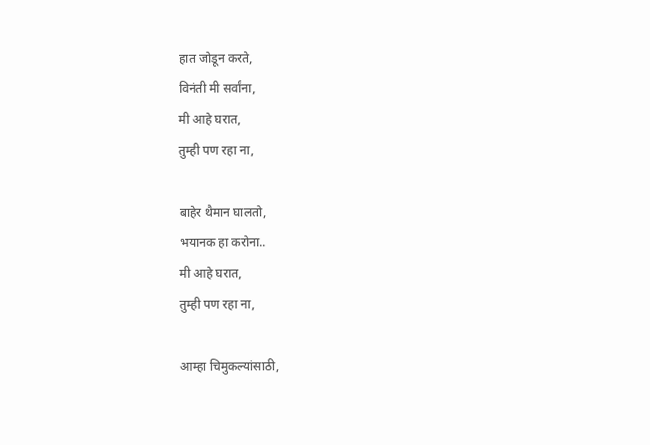हात जोडून करते,
विनंती मी सर्वांना,
मी आहे घरात,
तुम्ही पण रहा ना,

बाहेर थैमान घालतो,
भयानक हा करोना..
मी आहे घरात,
तुम्ही पण रहा ना,

आम्हा चिमुकल्यांसाठी,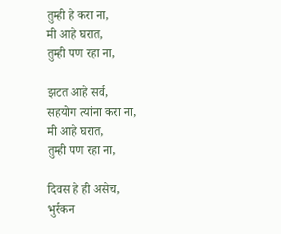तुम्ही हे करा ना,
मी आहे घरात,
तुम्ही पण रहा ना,

झटत आहे सर्व,
सहयोग त्यांना करा ना,
मी आहे घरात,
तुम्ही पण रहा ना,

दिवस हे ही असेच,
भुर्रकन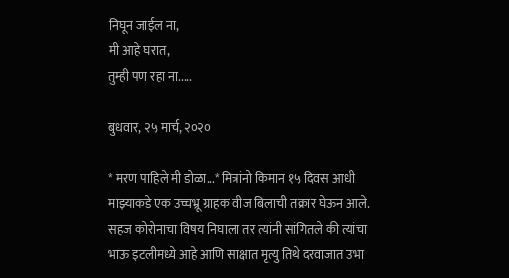निघून जाईल ना,
मी आहे घरात,
तुम्ही पण रहा ना.....

बुधवार, २५ मार्च, २०२०

* मरण पाहिले मी डोळा...* मित्रांनो किमान १५ दिवस आधी माझ्याकडे एक उच्चभ्रू ग्राहक वीज बिलाची तक्रार घेऊन आले. सहज कोरोनाचा विषय निघाला तर त्यांनी सांगितले की त्यांचा भाऊ इटलीमध्ये आहे आणि साक्षात मृत्यु तिथे दरवाजात उभा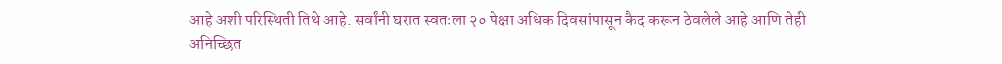आहे अशी परिस्थिती तिथे आहे. सर्वांनी घरात स्वतःला २० पेक्षा अधिक दिवसांपासून कैद करून ठेवलेले आहे आणि तेही अनिच्छित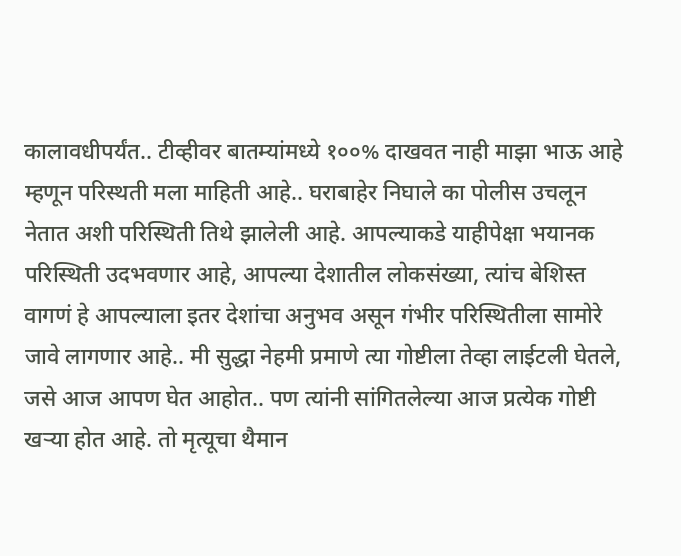कालावधीपर्यंत.. टीव्हीवर बातम्यांमध्ये १००% दाखवत नाही माझा भाऊ आहे म्हणून परिस्थती मला माहिती आहे.. घराबाहेर निघाले का पोलीस उचलून नेतात अशी परिस्थिती तिथे झालेली आहे. आपल्याकडे याहीपेक्षा भयानक परिस्थिती उदभवणार आहे, आपल्या देशातील लोकसंख्या, त्यांच बेशिस्त वागणं हे आपल्याला इतर देशांचा अनुभव असून गंभीर परिस्थितीला सामोरे जावे लागणार आहे.. मी सुद्धा नेहमी प्रमाणे त्या गोष्टीला तेव्हा लाईटली घेतले, जसे आज आपण घेत आहोत.. पण त्यांनी सांगितलेल्या आज प्रत्येक गोष्टी खऱ्या होत आहे. तो मृत्यूचा थैमान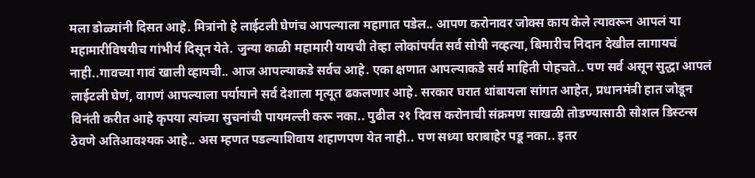मला डोळ्यांनी दिसत आहे. मित्रांनो हे लाईटली घेणंच आपल्याला महागात पडेल.. आपण करोनावर जोक्स काय केले त्यावरून आपलं या महामारीविषयीच गांभीर्य दिसून येते. जुन्या काळी महामारी यायची तेव्हा लोकांपर्यंत सर्व सोयी नव्हत्या, बिमारीच निदान देखील लागायचं नाही..गावच्या गावं खाली व्हायची.. आज आपल्याकडे सर्वच आहे. एका क्षणात आपल्याकडे सर्व माहिती पोहचते.. पण सर्व असून सुद्धा आपलं लाईटली घेणं, वागणं आपल्याला पर्यायाने सर्व देशाला मृत्यूत ढकलणार आहे. सरकार घरात थांबायला सांगत आहेत, प्रधानमंत्री हात जोडून विनंती करीत आहे कृपया त्यांच्या सुचनांची पायमल्ली करू नका.. पुढील २१ दिवस करोनाची संक्रमण साखळी तोडण्यासाठी सोशल डिस्टन्स ठेवणे अतिआवश्यक आहे.. अस म्हणत पडल्याशिवाय शहाणपण येत नाही.. पण सध्या घराबाहेर पडू नका.. इतर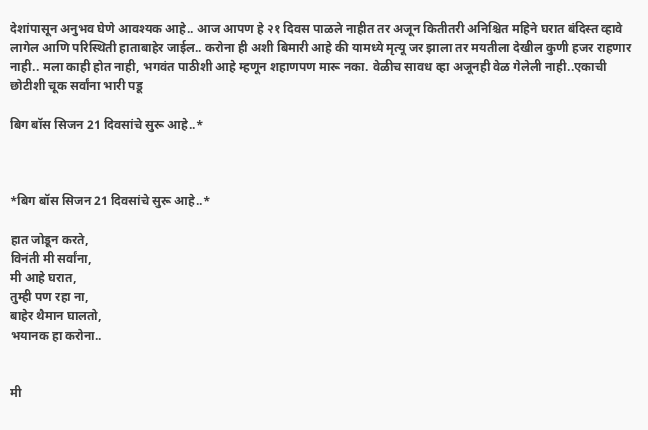देशांपासून अनुभव घेणे आवश्यक आहे.. आज आपण हे २१ दिवस पाळले नाहीत तर अजून कितीतरी अनिश्चित महिने घरात बंदिस्त व्हावे लागेल आणि परिस्थिती हाताबाहेर जाईल.. करोना ही अशी बिमारी आहे की यामध्ये मृत्यू जर झाला तर मयतीला देखील कुणी हजर राहणार नाही.. मला काही होत नाही, भगवंत पाठीशी आहे म्हणून शहाणपण मारू नका. वेळीच सावध व्हा अजूनही वेळ गेलेली नाही..एकाची छोटीशी चूक सर्वांना भारी पडू

बिग बॉस सिजन 21 दिवसांचे सुरू आहे..*



*बिग बॉस सिजन 21 दिवसांचे सुरू आहे..*

हात जोडून करते,
विनंती मी सर्वांना,
मी आहे घरात,
तुम्ही पण रहा ना,
बाहेर थैमान घालतो,
भयानक हा करोना..


मी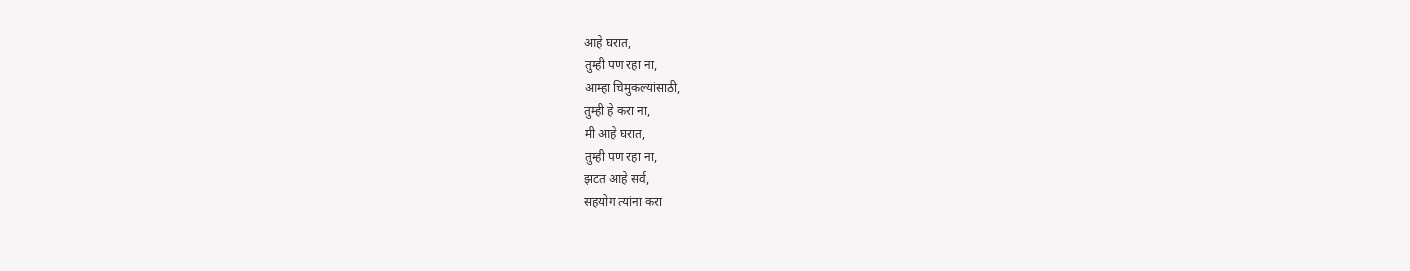आहे घरात,
तुम्ही पण रहा ना,
आम्हा चिमुकल्यांसाठी,
तुम्ही हे करा ना,
मी आहे घरात,
तुम्ही पण रहा ना,
झटत आहे सर्व,
सहयोग त्यांना करा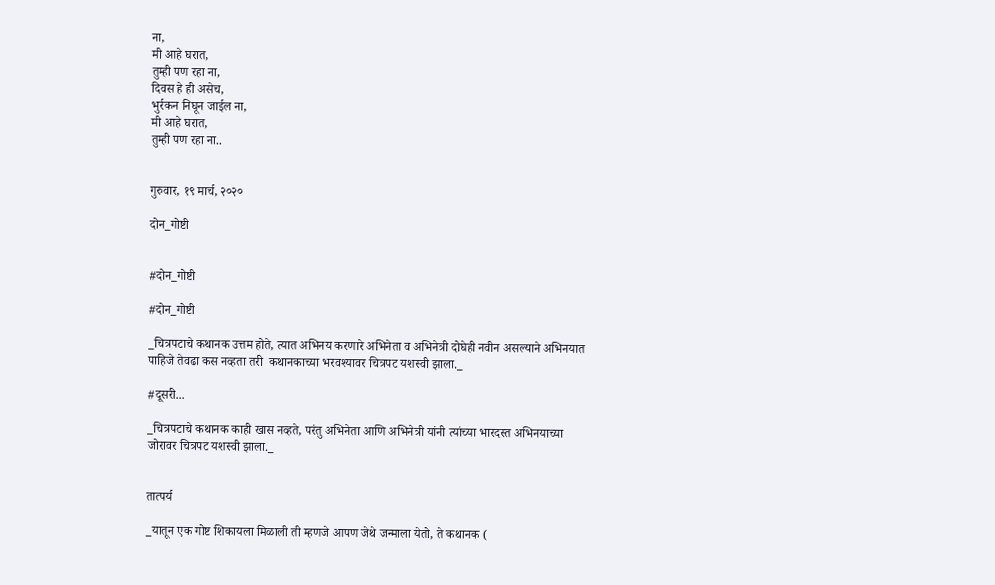ना,
मी आहे घरात,
तुम्ही पण रहा ना,
दिवस हे ही असेच,
भुर्रकन निघून जाईल ना,
मी आहे घरात,
तुम्ही पण रहा ना..


गुरुवार, १९ मार्च, २०२०

दोन_गोष्टी


#दोन_गोष्टी

#दोन_गोष्टी

_चित्रपटाचे कथानक उत्तम होते, त्यात अभिनय करणारे अभिनेता व अभिनेत्री दोघेही नवीन असल्याने अभिनयात पाहिजे तेवढा कस नव्हता तरी  कथानकाच्या भरवश्यावर चित्रपट यशस्वी झाला._

#दूसरी...

_चित्रपटाचे कथानक काही खास नव्हते, परंतु अभिनेता आणि अभिनेत्री यांनी त्यांच्या भारदस्त अभिनयाच्या जोरावर चित्रपट यशस्वी झाला._


तात्पर्य

_यातून एक गोष्ट शिकायला मिळाली ती म्हणजे आपण जेथे जन्माला येतो, ते कथानक (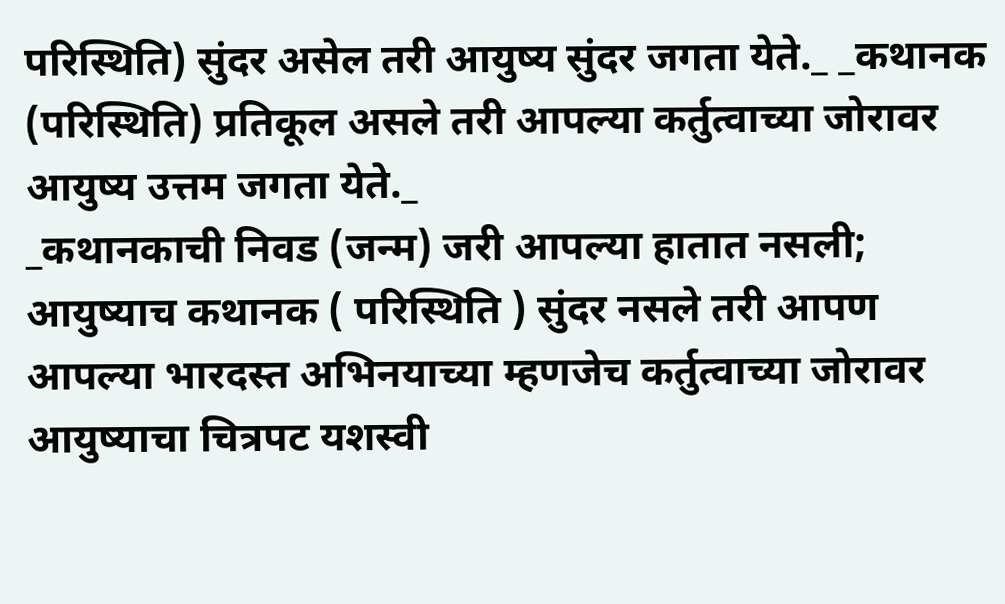परिस्थिति) सुंदर असेल तरी आयुष्य सुंदर जगता येते._ _कथानक (परिस्थिति) प्रतिकूल असले तरी आपल्या कर्तुत्वाच्या जोरावर आयुष्य उत्तम जगता येते._
_कथानकाची निवड (जन्म) जरी आपल्या हातात नसली; आयुष्याच कथानक ( परिस्थिति ) सुंदर नसले तरी आपण आपल्या भारदस्त अभिनयाच्या म्हणजेच कर्तुत्वाच्या जोरावर आयुष्याचा चित्रपट यशस्वी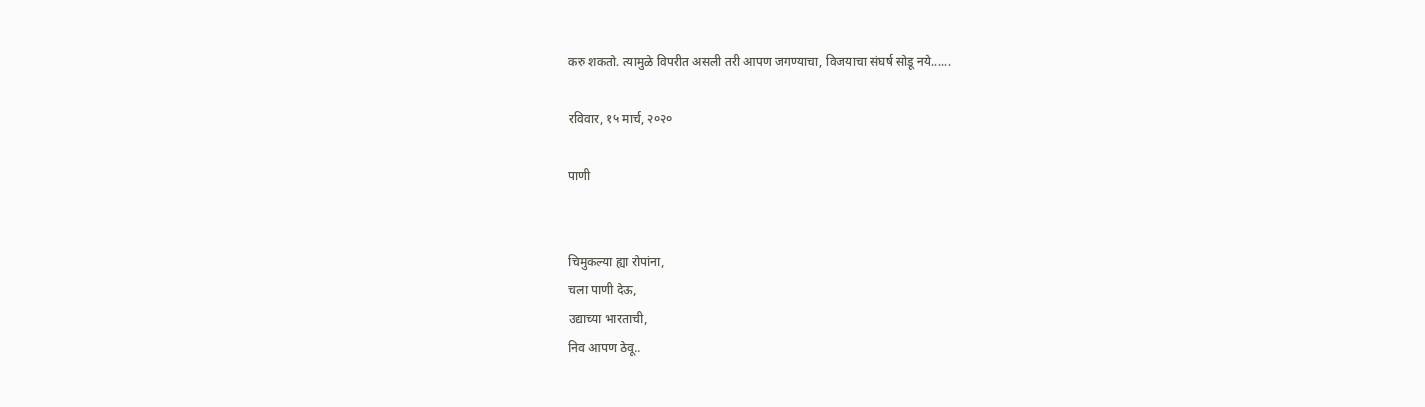करु शकतो. त्यामुळे विपरीत असली तरी आपण जगण्याचा, विजयाचा संघर्ष सोडू नये......

रविवार, १५ मार्च, २०२०

पाणी


चिमुकल्या ह्या रोपांना,
चला पाणी देऊ,
उद्याच्या भारताची,
निव आपण ठेवू..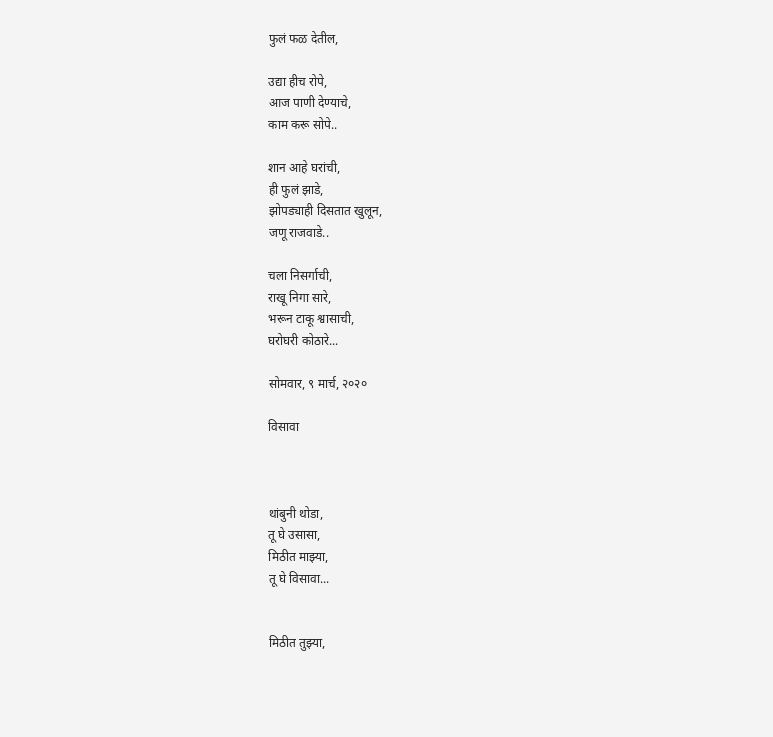फुलं फळ देतील,

उद्या हीच रोपे,
आज पाणी देण्याचे,
काम करू सोपे..

शान आहे घरांची,
ही फुलं झाडे,
झोपड्याही दिसतात खुलून,
जणू राजवाडे..

चला निसर्गाची,
राखू निगा सारे,
भरून टाकू श्वासाची,
घरोघरी कोठारे...

सोमवार, ९ मार्च, २०२०

विसावा



थांबुनी थोडा,
तू घे उसासा,
मिठीत माझ्या,
तू घे विसावा...


मिठीत तुझ्या,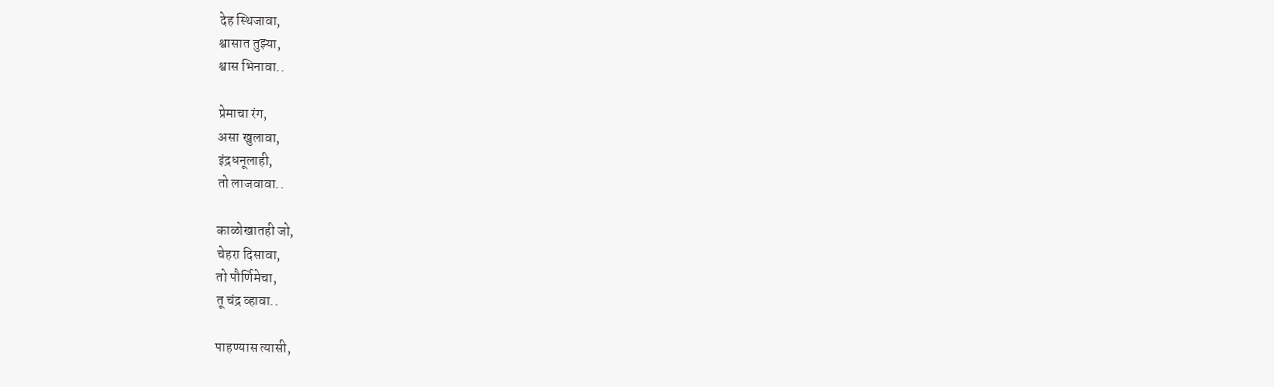देह स्थिजावा,
श्वासात तुझ्या,
श्वास भिनावा..

प्रेमाचा रंग,
असा खुलावा,
इंद्रधनूलाही,
तो लाजवावा..

काळोखातही जो,
चेहरा दिसावा,
तो पौर्णिमेचा,
तू चंद्र व्हावा..

पाहण्यास त्यासी,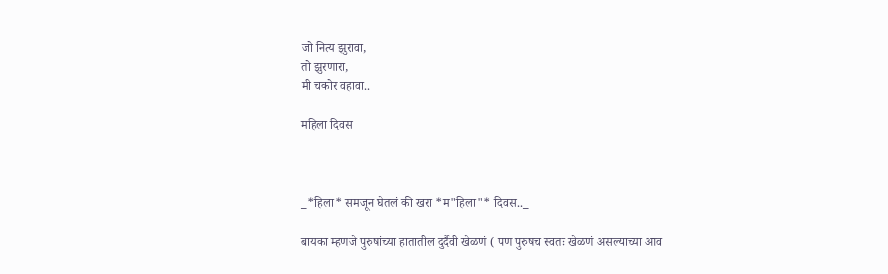जो नित्य झुरावा,
तो झुरणारा,
मी चकोर वहावा..

महिला दिवस



_*हिला* समजून घेतलं की खरा *म"हिला"* दिवस.._

बायका म्हणजे पुरुषांच्या हातातील दुर्दैवी खेळणं ( पण पुरुषच स्वतः खेळणं असल्याच्या आव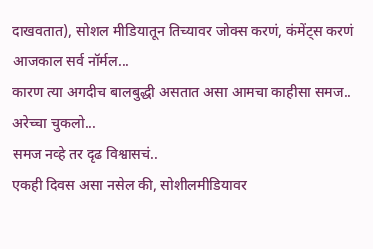दाखवतात), सोशल मीडियातून तिच्यावर जोक्स करणं, कंमेंट्स करणं आजकाल सर्व नॉर्मल...
कारण त्या अगदीच बालबुद्धी असतात असा आमचा काहीसा समज..
अरेच्चा चुकलो...
समज नव्हे तर दृढ विश्वासचं..
एकही दिवस असा नसेल की, सोशीलमीडियावर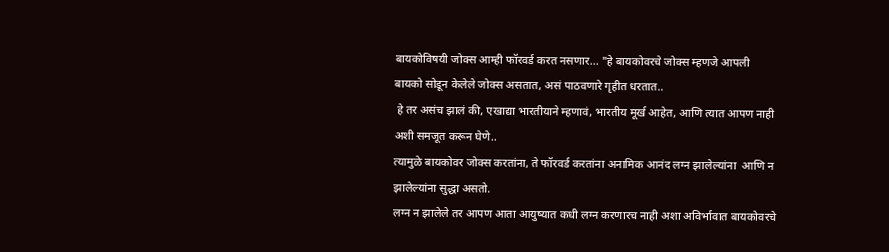बायकोविषयी जोक्स आम्ही फॉरवर्ड करत नसणार... "हे बायकोवरचे जोक्स म्हणजे आपली बायको सोडून केलेले जोक्स असतात, असं पाठवणारे गृहीत धरतात..
 हे तर असंच झालं की, एखाद्या भारतीयाने म्हणावं, भारतीय मूर्ख आहेत, आणि त्यात आपण नाही अशी समजूत करून घेणे..
त्यामुळे बायकोवर जोक्स करतांना, ते फॉरवर्ड करतांना अनामिक आनंद लग्न झालेल्यांना  आणि न झालेल्यांना सुद्धा असतो.
लग्न न झालेले तर आपण आता आयुष्यात कधी लग्न करणारच नाही अशा अविर्भावात बायकोवरचे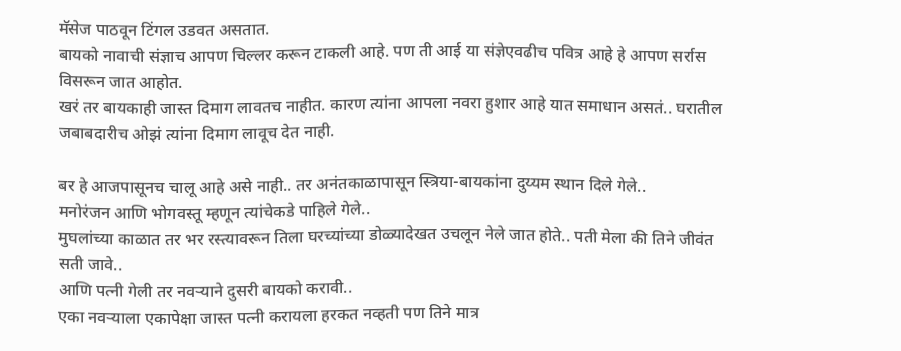मॅसेज पाठवून टिंगल उडवत असतात.
बायको नावाची संज्ञाच आपण चिल्लर करून टाकली आहे. पण ती आई या संज्ञेएवढीच पवित्र आहे हे आपण सर्रास विसरून जात आहोत.
खरं तर बायकाही जास्त दिमाग लावतच नाहीत. कारण त्यांना आपला नवरा हुशार आहे यात समाधान असतं.. घरातील जबाबदारीच ओझं त्यांना दिमाग लावूच देत नाही.

बर हे आजपासूनच चालू आहे असे नाही.. तर अनंतकाळापासून स्त्रिया-बायकांना दुय्यम स्थान दिले गेले..
मनोरंजन आणि भोगवस्तू म्हणून त्यांचेकडे पाहिले गेले..
मुघलांच्या काळात तर भर रस्त्यावरून तिला घरच्यांच्या डोळ्यादेखत उचलून नेले जात होते.. पती मेला की तिने जीवंत सती जावे..
आणि पत्नी गेली तर नवऱ्याने दुसरी बायको करावी..
एका नवऱ्याला एकापेक्षा जास्त पत्नी करायला हरकत नव्हती पण तिने मात्र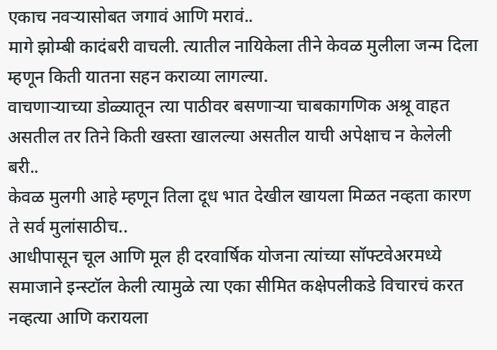एकाच नवऱ्यासोबत जगावं आणि मरावं..
मागे झोम्बी कादंबरी वाचली. त्यातील नायिकेला तीने केवळ मुलीला जन्म दिला म्हणून किती यातना सहन कराव्या लागल्या.
वाचणाऱ्याच्या डोळ्यातून त्या पाठीवर बसणाऱ्या चाबकागणिक अश्रू वाहत असतील तर तिने किती खस्ता खालल्या असतील याची अपेक्षाच न केलेली बरी..
केवळ मुलगी आहे म्हणून तिला दूध भात देखील खायला मिळत नव्हता कारण ते सर्व मुलांसाठीच..
आधीपासून चूल आणि मूल ही दरवार्षिक योजना त्यांच्या सॉफ्टवेअरमध्ये समाजाने इन्स्टॉल केली त्यामुळे त्या एका सीमित कक्षेपलीकडे विचारचं करत नव्हत्या आणि करायला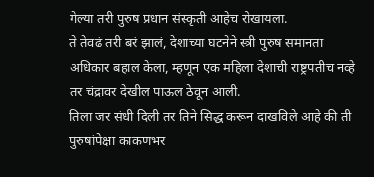गेल्या तरी पुरुष प्रधान संस्कृती आहेच रोखायला.
ते तेवढं तरी बरं झालं, देशाच्या घटनेने स्त्री पुरुष समानता अधिकार बहाल केला, म्हणून एक महिला देशाची राष्ट्रपतीच नव्हे तर चंद्रावर देखील पाऊल ठेवून आली.
तिला जर संधी दिली तर तिने सिद्ध करून दाखविले आहे की ती पुरुषांपेक्षा काकणभर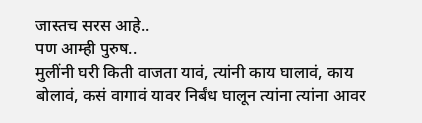जास्तच सरस आहे..
पण आम्ही पुरुष..
मुलींनी घरी किती वाजता यावं, त्यांनी काय घालावं, काय बोलावं, कसं वागावं यावर निर्बंध घालून त्यांना त्यांना आवर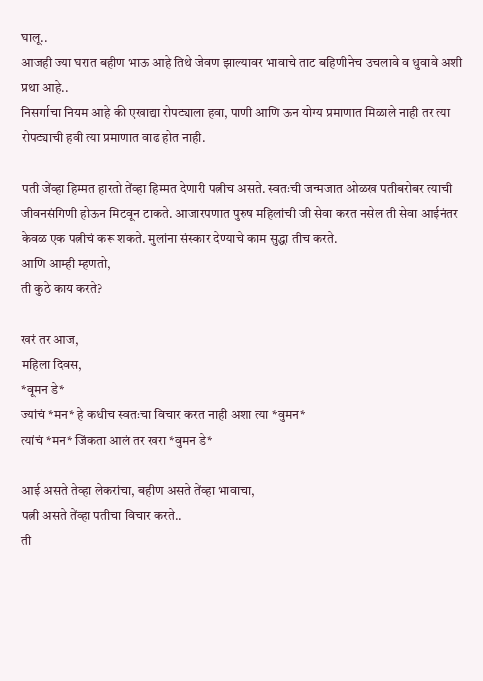घालू..
आजही ज्या घरात बहीण भाऊ आहे तिथे जेवण झाल्यावर भावाचे ताट बहिणीनेच उचलावे व धुवावे अशी प्रथा आहे..
निसर्गाचा नियम आहे की एखाद्या रोपट्याला हवा, पाणी आणि ऊन योग्य प्रमाणात मिळाले नाही तर त्या रोपट्याची हवी त्या प्रमाणात वाढ होत नाही.

पती जेंव्हा हिम्मत हारतो तेंव्हा हिम्मत देणारी पत्नीच असते. स्वतःची जन्मजात ओळख पतीबरोबर त्याची जीवनसंगिणी होऊन मिटवून टाकते. आजारपणात पुरुष महिलांची जी सेवा करत नसेल ती सेवा आईनंतर केवळ एक पत्नीचं करू शकते. मुलांना संस्कार देण्याचे काम सुद्धा तीच करते.
आणि आम्ही म्हणतो,
ती कुठे काय करते?

खरं तर आज,
महिला दिवस,
*वूमन डे*
ज्यांचं *मन* हे कधीच स्वतःचा विचार करत नाही अशा त्या *वुमन*
त्यांचं *मन* जिंकता आलं तर खरा *वुमन डे*

आई असते तेव्हा लेकरांचा, बहीण असते तेंव्हा भावाचा,
पत्नी असते तेंव्हा पतीचा विचार करते..
ती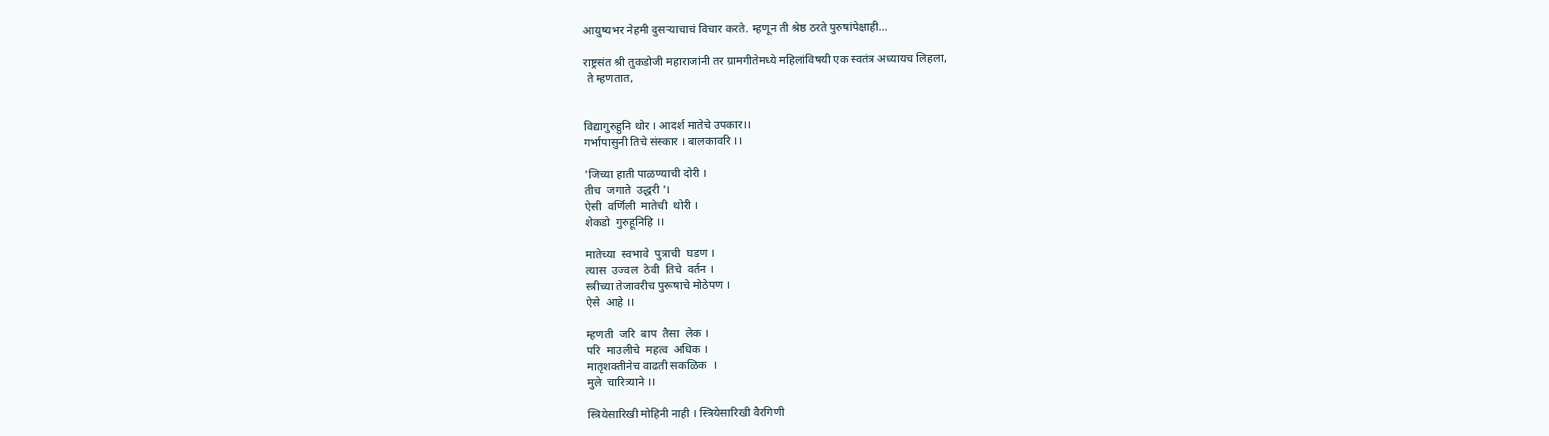आयुष्यभर नेहमी दुसऱ्याचाचं विचार करते. म्हणून ती श्रेष्ठ ठरते पुरुषांपेक्षाही...

राष्ट्रसंत श्री तुकडोजी महाराजांनी तर ग्रामगीतेमध्ये महिलांविषयी एक स्वतंत्र अध्यायच लिहला,
 ते म्हणतात,


विद्यागुरुहुनि थोर । आदर्श मातेचे उपकार।।
गर्भापासुनी तिचे संस्कार । बालकावरि ।।

'जिच्या हाती पाळण्याची दोरी ।
तीच  जगाते  उद्धरी '।
ऐसी  वर्णिली  मातेची  थोरी ।
शेकडो  गुरुहूनिहि ।।

मातेच्या  स्वभावे  पुत्राची  घडण ।
त्यास  उज्वल  ठेवी  तिचे  वर्तन ।
स्त्रीच्या तेजावरीच पुरूषाचे मोठेपण ।
ऐसे  आहे ।।

म्हणती  जरि  बाप  तैसा  लेक ।
परि  माउलीचे  महत्व  अधिक ।
मातृशक्तीनेच वाढती सकळिक  ।
मुले  चारित्र्याने ।।

स्त्रियेसारिखी मोहिनी नाही । स्त्रियेसारिखी वैरगिणी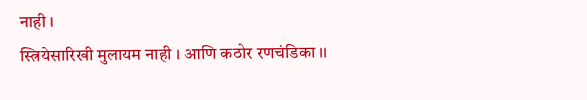नाही ।
स्त्रियेसारिखी मुलायम नाही । आणि कठोर रणचंडिका ।।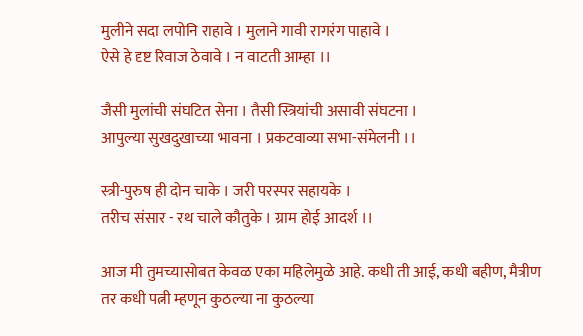मुलीने सदा लपोनि राहावे । मुलाने गावी रागरंग पाहावे ।
ऐसे हे दृष्ट रिवाज ठेवावे । न वाटती आम्हा ।।

जैसी मुलांची संघटित सेना । तैसी स्त्रियांची असावी संघटना ।
आपुल्या सुखदुखाच्या भावना । प्रकटवाव्या सभा-संमेलनी ।।

स्त्री-पुरुष ही दोन चाके । जरी परस्पर सहायके ।
तरीच संसार - रथ चाले कौतुके । ग्राम होई आदर्श ।।

आज मी तुमच्यासोबत केवळ एका महिलेमुळे आहे. कधी ती आई, कधी बहीण, मैत्रीण तर कधी पत्नी म्हणून कुठल्या ना कुठल्या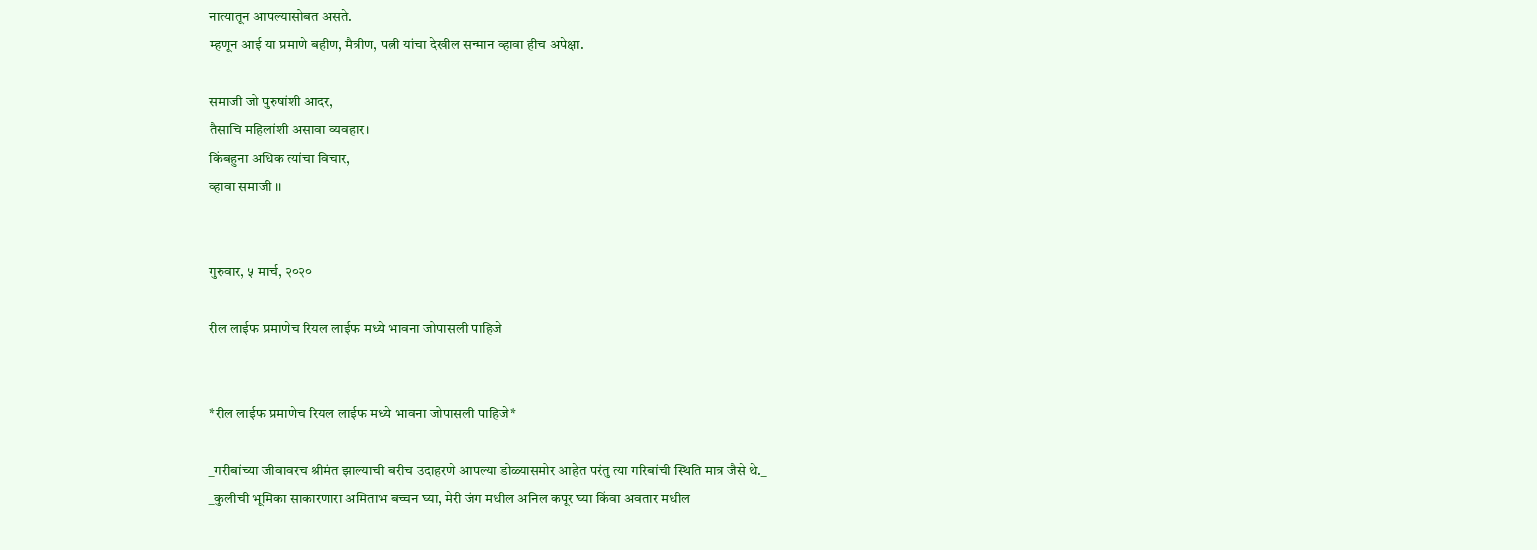नात्यातून आपल्यासोबत असते.
म्हणून आई या प्रमाणे बहीण, मैत्रीण, पत्नी यांचा देखील सन्मान व्हावा हीच अपेक्षा.

समाजी जो पुरुषांशी आदर,
तैसाचि महिलांशी असावा व्यवहार।
किंबहुना अधिक त्यांचा विचार,
व्हावा समाजी ।।


गुरुवार, ५ मार्च, २०२०

रील लाईफ प्रमाणेच रियल लाईफ मध्ये भावना जोपासली पाहिजे


*रील लाईफ प्रमाणेच रियल लाईफ मध्ये भावना जोपासली पाहिजे*

_गरीबांच्या जीवावरच श्रीमंत झाल्याची बरीच उदाहरणे आपल्या डोळ्यासमोर आहेत परंतु त्या गरिबांची स्थिति मात्र जैसे थे._
_कुलीची भूमिका साकारणारा अमिताभ बच्चन घ्या, मेरी जंग मधील अनिल कपूर घ्या किंवा अवतार मधील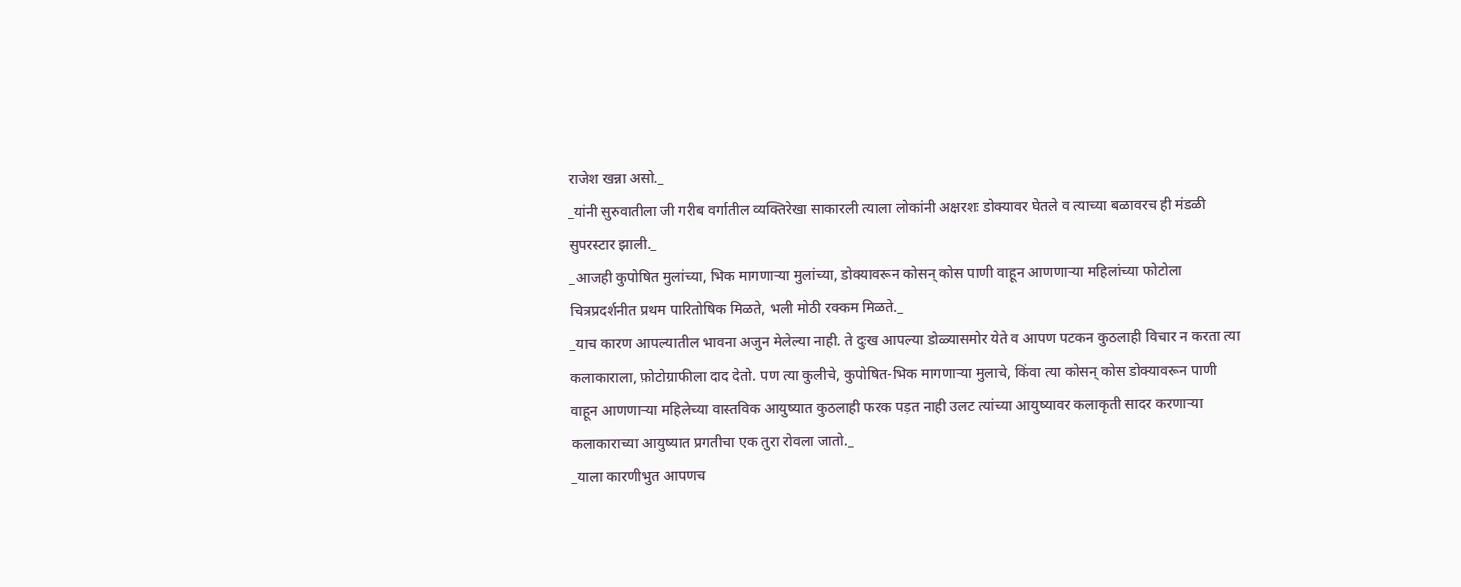राजेश खन्ना असो._
_यांनी सुरुवातीला जी गरीब वर्गातील व्यक्तिरेखा साकारली त्याला लोकांनी अक्षरशः डोक्यावर घेतले व त्याच्या बळावरच ही मंडळी सुपरस्टार झाली._
_आजही कुपोषित मुलांच्या, भिक मागणाऱ्या मुलांच्या, डोक्यावरून कोसन् कोस पाणी वाहून आणणाऱ्या महिलांच्या फोटोला चित्रप्रदर्शनीत प्रथम पारितोषिक मिळते, भली मोठी रक्कम मिळते._
_याच कारण आपल्यातील भावना अजुन मेलेल्या नाही. ते दुःख आपल्या डोळ्यासमोर येते व आपण पटकन कुठलाही विचार न करता त्या कलाकाराला, फ़ोटोग्राफीला दाद देतो. पण त्या कुलीचे, कुपोषित-भिक मागणाऱ्या मुलाचे, किंवा त्या कोसन् कोस डोक्यावरून पाणी वाहून आणणाऱ्या महिलेच्या वास्तविक आयुष्यात कुठलाही फरक पड़त नाही उलट त्यांच्या आयुष्यावर कलाकृती सादर करणाऱ्या कलाकाराच्या आयुष्यात प्रगतीचा एक तुरा रोवला जातो._
_याला कारणीभुत आपणच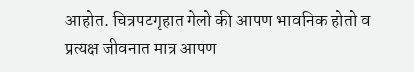आहोत. चित्रपटगृहात गेलो की आपण भावनिक होतो व प्रत्यक्ष जीवनात मात्र आपण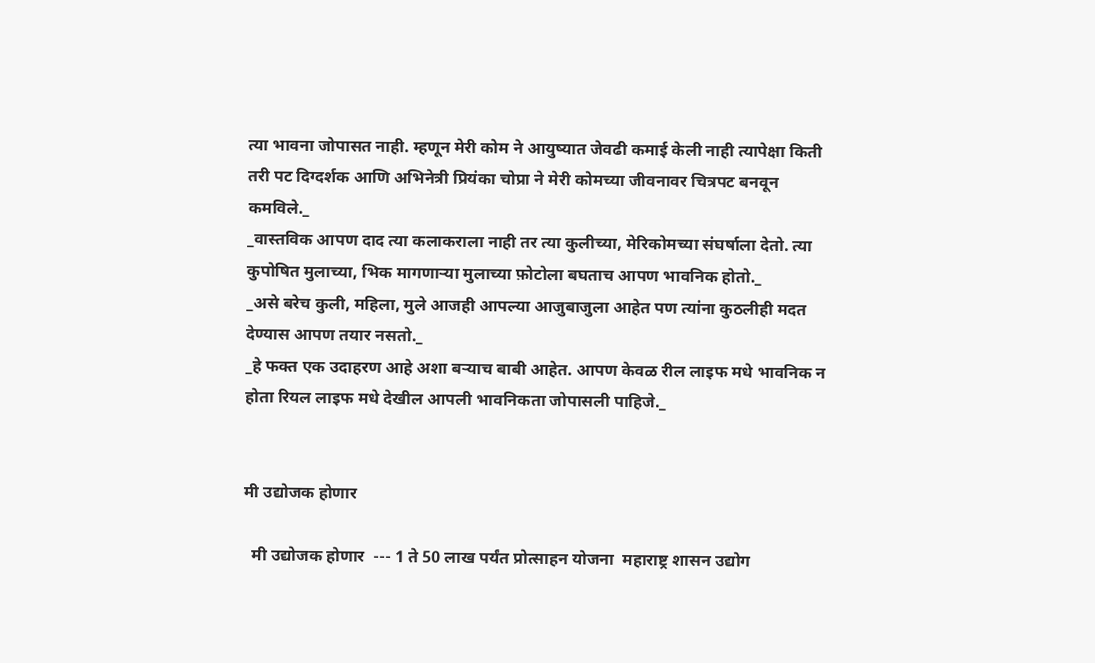त्या भावना जोपासत नाही. म्हणून मेरी कोम ने आयुष्यात जेवढी कमाई केली नाही त्यापेक्षा किती तरी पट दिग्दर्शक आणि अभिनेत्री प्रियंका चोप्रा ने मेरी कोमच्या जीवनावर चित्रपट बनवून कमविले._
_वास्तविक आपण दाद त्या कलाकराला नाही तर त्या कुलीच्या, मेरिकोमच्या संघर्षाला देतो. त्या कुपोषित मुलाच्या, भिक मागणाऱ्या मुलाच्या फ़ोटोला बघताच आपण भावनिक होतो._
_असे बरेच कुली, महिला, मुले आजही आपल्या आजुबाजुला आहेत पण त्यांना कुठलीही मदत देण्यास आपण तयार नसतो._
_हे फक्त एक उदाहरण आहे अशा बऱ्याच बाबी आहेत. आपण केवळ रील लाइफ मधे भावनिक न होता रियल लाइफ मधे देखील आपली भावनिकता जोपासली पाहिजे._


मी उद्योजक होणार

  मी उद्योजक होणार  --- 1 ते 50 लाख पर्यंत प्रोत्साहन योजना  महाराष्ट्र शासन उद्योग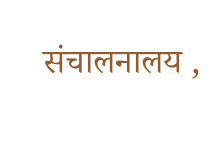संचालनालय ,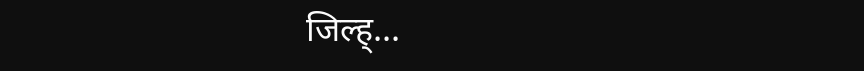जिल्ह्...